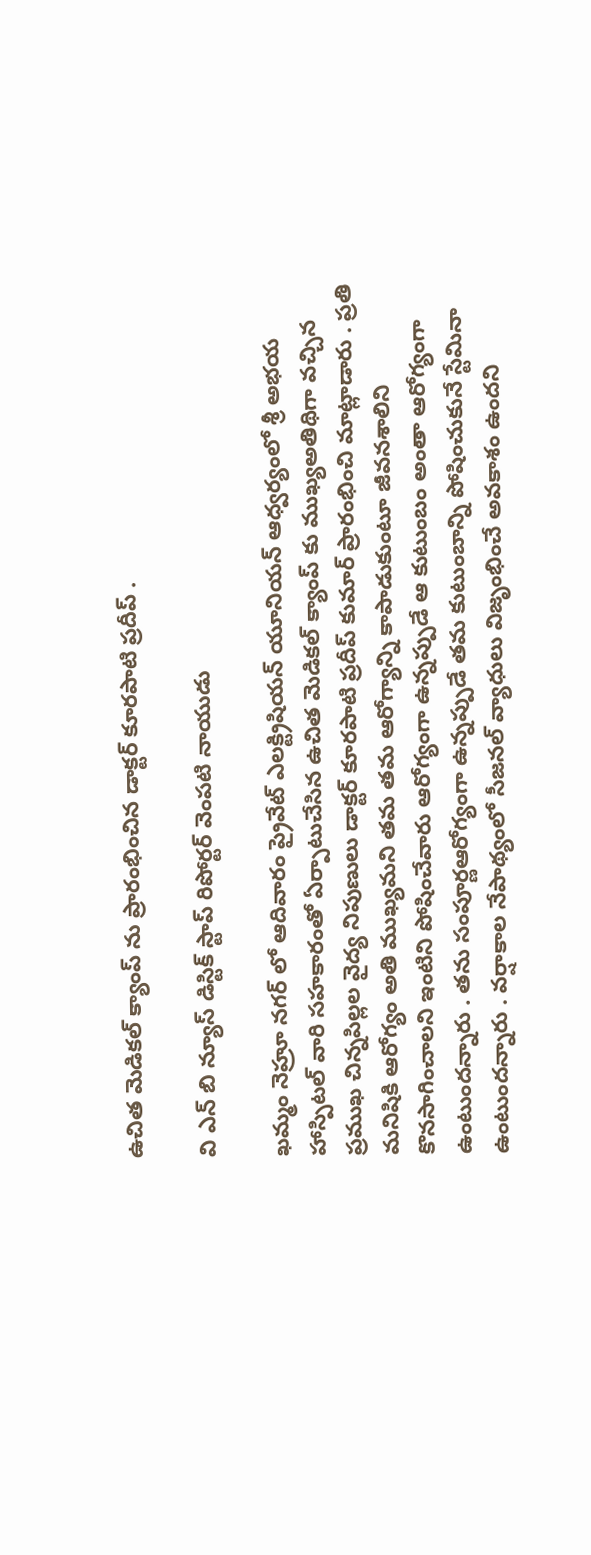ఉచిత మెడికల్ క్యాంప్ ను ప్రారంభించిన డాక్టర్ కూరపాటి ప్రదీప్ .

వి ఎన్ బి న్యూస్ డిస్టిక్ స్టాప్ రిపోర్టర్ వెంపటి నాయుడు

ఖమ్మం నెహ్రూ నగర్ లో ఆదివారం ప్రైవేట్ ఎలక్ట్రిషియన్ యూనియన్ ఆధ్వర్యంలో శ్రీ అభయ హాస్పిటల్ వారి సహకారంతో ఏర్పాటుచేసిన ఉచిత మెడికల్ క్యాంప్ కు ముఖ్యఅతిథిగా వచ్చిన ప్రముఖ చిన్నపిల్లల వైద్య నిపుణులు డాక్టర్ కూరపాటి ప్రదీప్ కుమార్ ప్రారంభించి మాట్లాడారు . ప్రతి మనిషికి ఆరోగ్యం అతి ముఖ్యమని తమ తమ ఆరోగ్యాన్ని కాపాడుకుంటూ జీవనశాలిని కొనసాగించాలని ఇంటిని పోషించేవారు ఆరోగ్యంగా ఉన్నప్పుడే ఆ కుటుంబం అంతా ఆరోగ్యంగా ఉంటుందన్నారు . తను సంపూర్ణఆరోగ్యంగా ఉన్నప్పుడే తమ కుటుంబాన్ని పోషించుకునే స్టేమినా ఉంటుందన్నారు . వర్షాకాల నేపాథ్యంలో సీజనల్ వ్యాధులు విజృంభించే అవకాశం ఉందని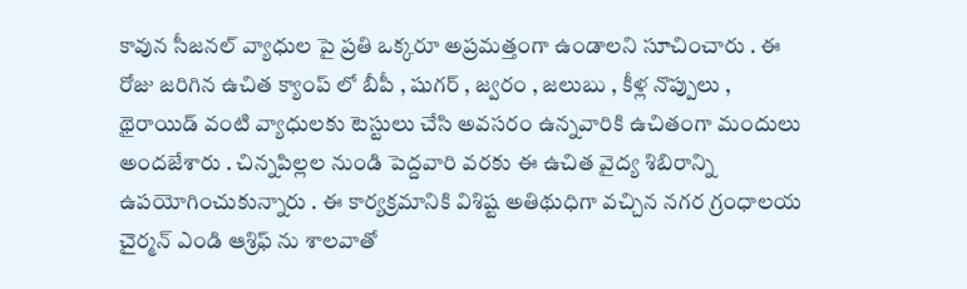కావున సీజనల్ వ్యాధుల పై ప్రతి ఒక్కరూ అప్రమత్తంగా ఉండాలని సూచించారు . ఈ రోజు జరిగిన ఉచిత క్యాంప్ లో బీపీ , షుగర్ , జ్వరం , జలుబు , కీళ్ల నొప్పులు , థైరాయిడ్ వంటి వ్యాధులకు టెస్టులు చేసి అవసరం ఉన్నవారికి ఉచితంగా మందులు అందజేశారు . చిన్నపిల్లల నుండి పెద్దవారి వరకు ఈ ఉచిత వైద్య శిబిరాన్ని ఉపయోగించుకున్నారు . ఈ కార్యక్రమానికి విశిష్ట అతిథుధిగా వచ్చిన నగర గ్రంధాలయ చైర్మన్ ఎండి ఆశ్రిఫ్ ను శాలవాతో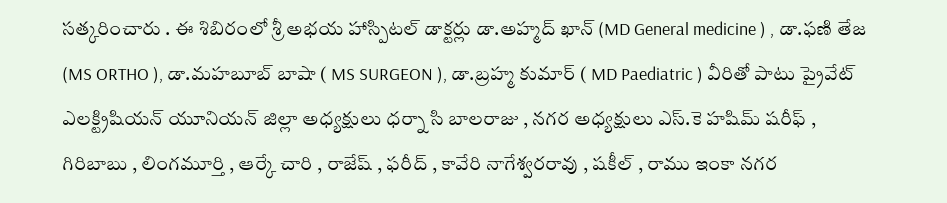సత్కరించారు . ఈ శిబిరంలో శ్రీ అభయ హాస్పిటల్ డాక్టర్లు డా.అహ్మద్ ఖాన్ (MD General medicine ) , డా.ఫణి తేజ (MS ORTHO ), డా.మహబూబ్ బాషా ( MS SURGEON ), డా.బ్రహ్మ కుమార్ ( MD Paediatric ) వీరితో పాటు ప్రైవేట్ ఎలక్ట్రిషియన్ యూనియన్ జిల్లా అధ్యక్షులు ధర్నా సి బాలరాజు , నగర అధ్యక్షులు ఎస్.కె హషిమ్ షరీఫ్ , గిరిబాబు , లింగమూర్తి , ఆర్కే చారి , రాజేష్ , ఫరీద్ , కావేరి నాగేశ్వరరావు , షకీల్ , రాము ఇంకా నగర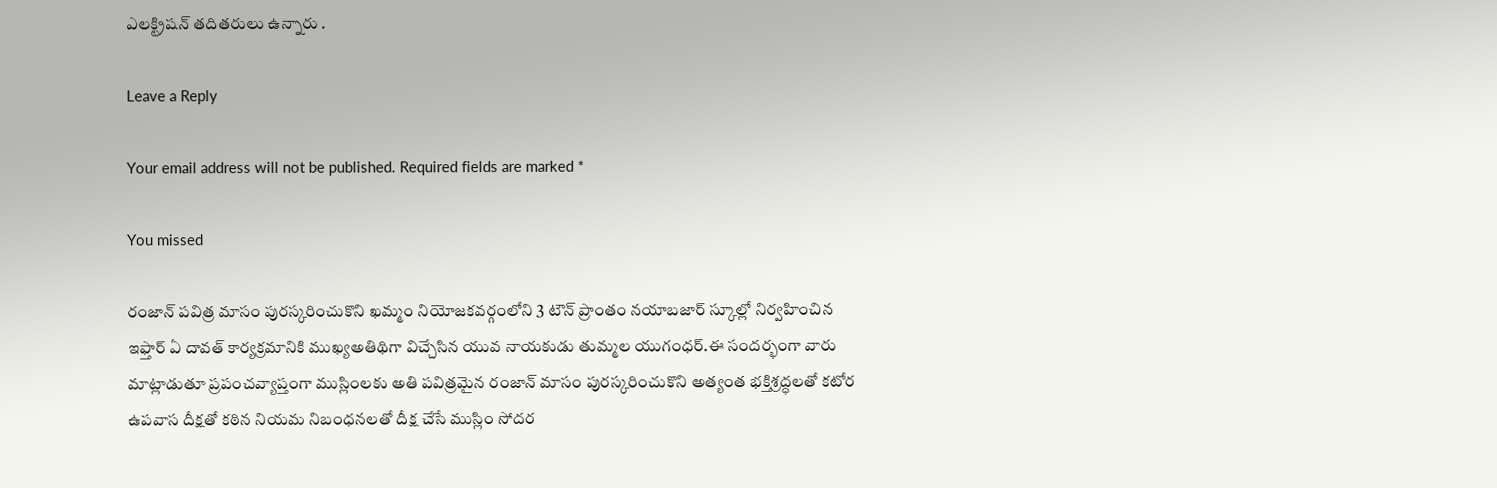ఎలక్ట్రిషన్ తదితరులు ఉన్నారు .

Leave a Reply

Your email address will not be published. Required fields are marked *

You missed

రంజాన్ పవిత్ర మాసం పురస్కరించుకొని ఖమ్మం నియోజకవర్గంలోని 3 టౌన్ ప్రాంతం నయాబజార్ స్కూల్లో నిర్వహించిన ఇఫ్తార్ ఏ దావత్ కార్యక్రమానికి ముఖ్యఅతిథిగా విచ్చేసిన యువ నాయకుడు తుమ్మల యుగంధర్.ఈ సందర్భంగా వారు మాట్లాడుతూ ప్రపంచవ్యాప్తంగా ముస్లింలకు అతి పవిత్రమైన రంజాన్ మాసం పురస్కరించుకొని అత్యంత భక్తిశ్రద్ధలతో కటోర ఉపవాస దీక్షతో కఠిన నియమ నిబంధనలతో దీక్ష చేసే ముస్లిం సోదర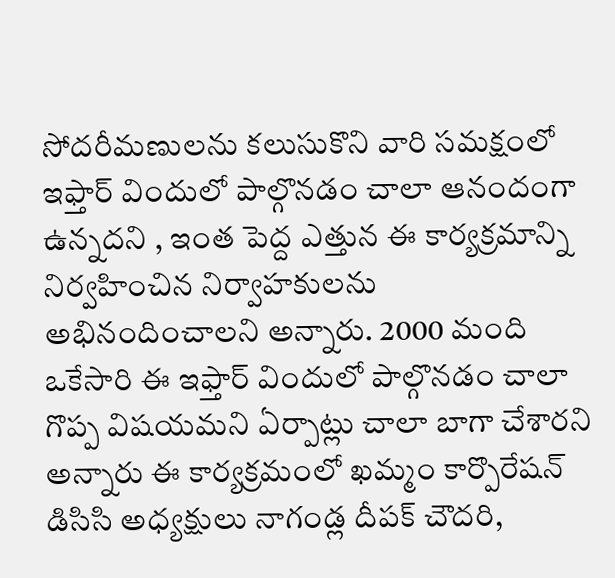సోదరీమణులను కలుసుకొని వారి సమక్షంలో ఇఫ్తార్ విందులో పాల్గొనడం చాలా ఆనందంగా ఉన్నదని , ఇంత పెద్ద ఎత్తున ఈ కార్యక్రమాన్ని నిర్వహించిన నిర్వాహకులను అభినందించాలని అన్నారు. 2000 మంది ఒకేసారి ఈ ఇఫ్తార్ విందులో పాల్గొనడం చాలా గొప్ప విషయమని ఏర్పాట్లు చాలా బాగా చేశారని అన్నారు ఈ కార్యక్రమంలో ఖమ్మం కార్పొరేషన్ డిసిసి అధ్యక్షులు నాగండ్ల దీపక్ చౌదరి,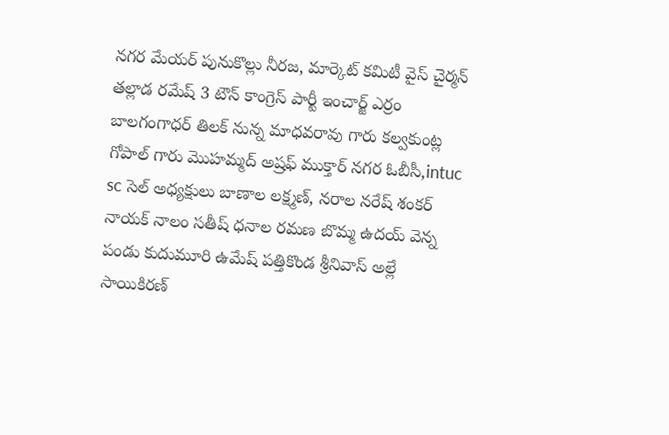నగర మేయర్ పునుకొల్లు నీరజ, మార్కెట్ కమిటీ వైస్ చైర్మన్ తల్లాడ రమేష్ 3 టౌన్ కాంగ్రెస్ పార్టీ ఇంచార్జ్ ఎర్రం బాలగంగాధర్ తిలక్ నున్న మాధవరావు గారు కల్వకుంట్ల గోపాల్ గారు మొహమ్మద్ అష్రఫ్ ముక్తార్ నగర ఓబీసీ,intuc sc సెల్ అధ్యక్షులు బాణాల లక్ష్మణ్, నరాల నరేష్ శంకర్ నాయక్ నాలం సతీష్ ధనాల రమణ బొమ్మ ఉదయ్ వెన్న పండు కుదుమూరి ఉమేష్ పత్తికొండ శ్రీనివాస్ అల్లే సాయికిరణ్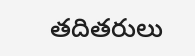తదితరులు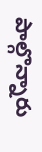పాల్గొన్నారు